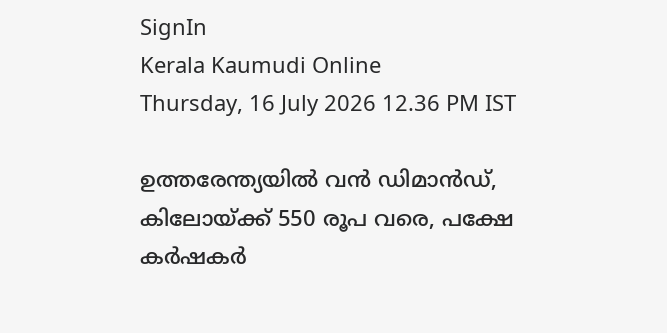SignIn
Kerala Kaumudi Online
Thursday, 16 July 2026 12.36 PM IST

ഉത്തരേന്ത്യയിൽ വൻ ഡിമാൻഡ്, കിലോയ്ക്ക് 550 രൂപ വരെ, പക്ഷേ കർഷകർ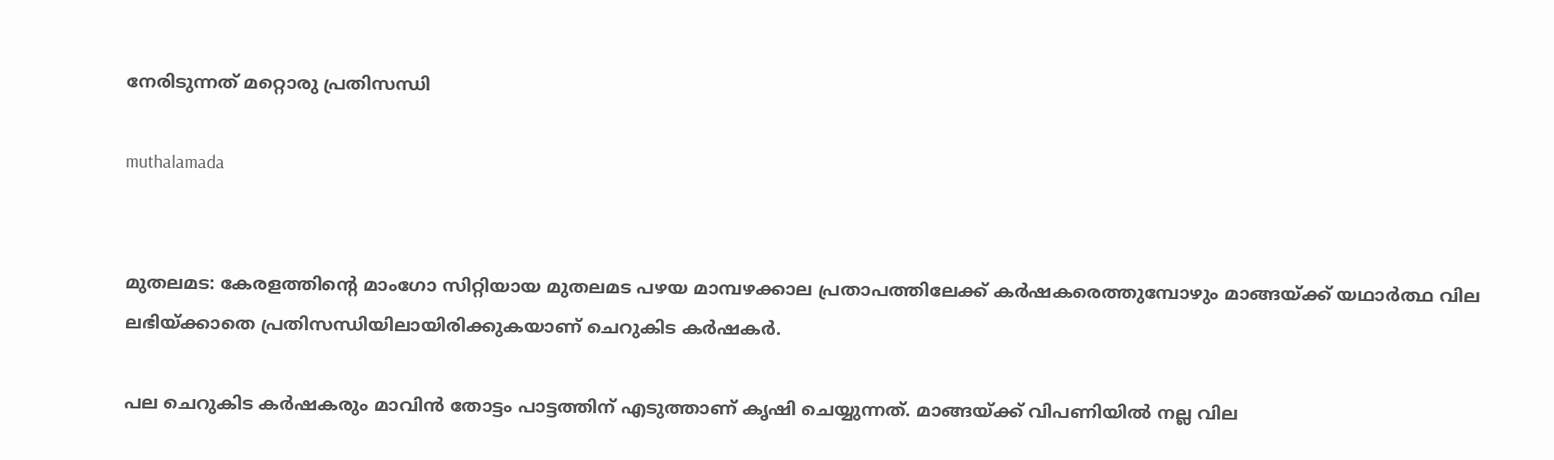നേരിടുന്നത് മറ്റൊരു പ്രതിസന്ധി

muthalamada


മുതലമട: കേരളത്തിന്റെ മാംഗോ സിറ്റിയായ മുതലമട പഴയ മാമ്പഴക്കാല പ്രതാപത്തിലേക്ക് കർഷകരെത്തുമ്പോഴും മാങ്ങയ്ക്ക് യഥാർത്ഥ വില ലഭിയ്ക്കാതെ പ്രതിസന്ധിയിലായിരിക്കുകയാണ് ചെറുകിട കർഷകർ.

പല ചെറുകിട കർഷകരും മാവിൻ തോട്ടം പാട്ടത്തിന് എടുത്താണ് കൃഷി ചെയ്യുന്നത്. മാങ്ങയ്ക്ക് വിപണിയിൽ നല്ല വില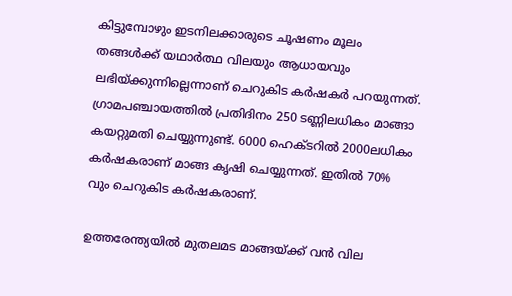കിട്ടുമ്പോഴും ഇടനിലക്കാരുടെ ചൂഷണം മൂലം തങ്ങൾക്ക് യഥാർത്ഥ വിലയും ആധായവും ലഭിയ്ക്കുന്നില്ലെന്നാണ് ചെറുകിട കർഷകർ പറയുന്നത്. ഗ്രാമപഞ്ചായത്തിൽ പ്രതിദിനം 250 ടണ്ണിലധികം മാങ്ങാ കയറ്റുമതി ചെയ്യുന്നുണ്ട്. 6000 ഹെക്ടറിൽ 2000ലധികം കർഷകരാണ് മാങ്ങ കൃഷി ചെയ്യുന്നത്. ഇതിൽ 70% വും ചെറുകിട കർഷകരാണ്.

ഉത്തരേന്ത്യയിൽ മുതലമട മാങ്ങയ്ക്ക് വൻ വില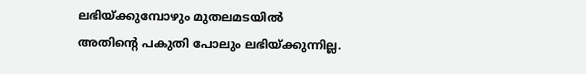ലഭിയ്ക്കുമ്പോഴും മുതലമടയിൽ അതിന്റെ പകുതി പോലും ലഭിയ്ക്കുന്നില്ല.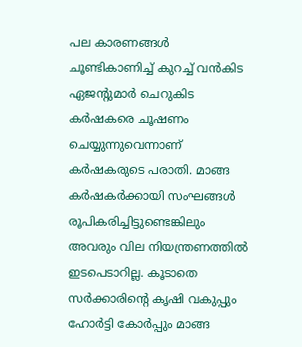പല കാരണങ്ങൾ ചൂണ്ടികാണിച്ച് കുറച്ച് വൻകിട ഏജന്റുമാർ ചെറുകിട കർഷകരെ ചൂഷണം ചെയ്യുന്നുവെന്നാണ് കർഷകരുടെ പരാതി. മാങ്ങ കർഷകർക്കായി സംഘങ്ങൾ രൂപികരിച്ചിട്ടുണ്ടെങ്കിലും അവരും വില നിയന്ത്രണത്തിൽ ഇടപെടാറില്ല. കൂടാതെ സർക്കാരിന്റെ കൃഷി വകുപ്പും ഹോർട്ടി കോർപ്പും മാങ്ങ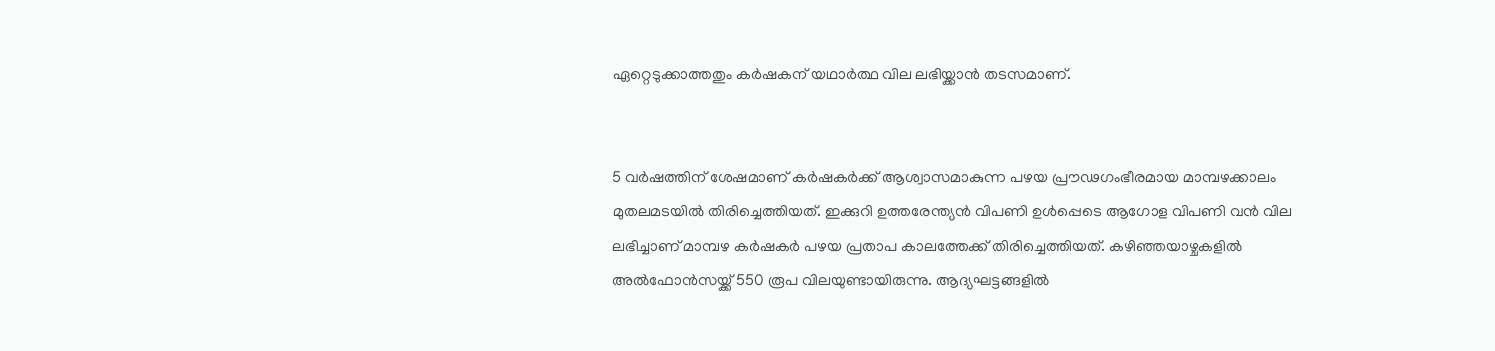ഏറ്റെടുക്കാത്തതും കർഷകന് യഥാർത്ഥ വില ലഭിയ്ക്കാൻ തടസമാണ്.


5 വർഷത്തിന് ശേഷമാണ് കർഷകർക്ക് ആശ്വാസമാകുന്ന പഴയ പ്രൗഢഗംഭീരമായ മാമ്പഴക്കാലം മുതലമടയിൽ തിരിച്ചെത്തിയത്. ഇക്കുറി ഉത്തരേന്ത്യൻ വിപണി ഉൾപ്പെടെ ആഗോള വിപണി വൻ വില ലഭിച്ചാണ് മാമ്പഴ കർഷകർ പഴയ പ്രതാപ കാലത്തേക്ക് തിരിച്ചെത്തിയത്. കഴിഞ്ഞയാഴ്ചകളിൽ അൽഫോൻസയ്ക്ക് 550 രൂപ വിലയുണ്ടായിരുന്നു. ആദ്യഘട്ടങ്ങളിൽ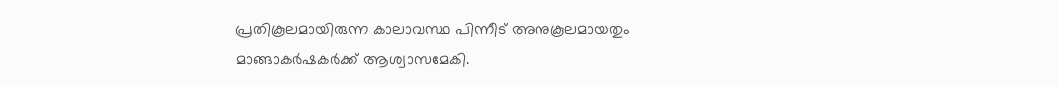പ്രതികൂലമായിരുന്ന കാലാവസ്ഥ പിന്നീട് അനുകൂലമായതും മാങ്ങാകർഷകർക്ക് ആശ്വാസമേകി.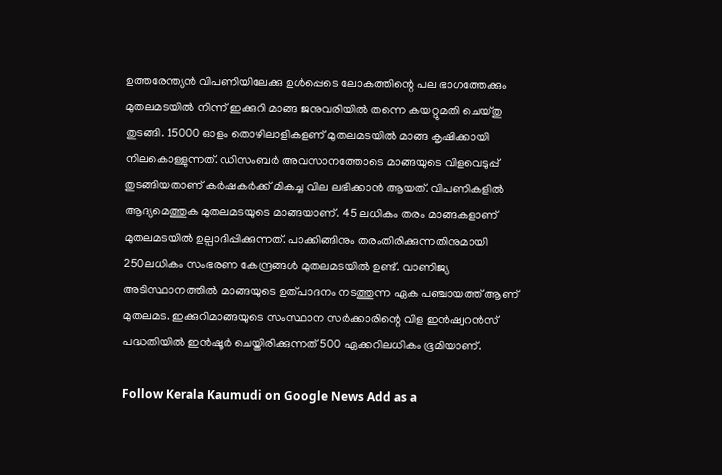ഉത്തരേന്ത്യൻ വിപണിയിലേക്കു ഉൾപ്പെടെ ലോകത്തിന്റെ പല ഭാഗത്തേക്കും മുതലമടയിൽ നിന്ന് ഇക്കുറി മാങ്ങ ജനുവരിയിൽ തന്നെ കയറ്റുമതി ചെയ്തു തുടങ്ങി. 15000 ഓളം തൊഴിലാളികളണ് മുതലമടയിൽ മാങ്ങ കൃഷിക്കായി നിലകൊള്ളുന്നത്. ഡിസംബർ അവസാനത്തോടെ മാങ്ങയുടെ വിളവെടുപ്പ് തുടങ്ങിയതാണ് കർഷകർക്ക് മികച്ച വില ലഭിക്കാൻ ആയത്. വിപണികളിൽ ആദ്യമെത്തുക മുതലമടയുടെ മാങ്ങയാണ്. 45 ലധികം തരം മാങ്ങകളാണ് മുതലമടയിൽ ഉല്പാദിപ്പിക്കുന്നത്. പാക്കിങ്ങിനും തരംതിരിക്കുന്നതിനുമായി 250ലധികം സംഭരണ കേന്ദ്രങ്ങൾ മുതലമടയിൽ ഉണ്ട്. വാണിജ്യ അടിസ്ഥാനത്തിൽ മാങ്ങയുടെ ഉത്പാദനം നടത്തുന്ന ഏക പഞ്ചായത്ത് ആണ് മുതലമട. ഇക്കുറിമാങ്ങയുടെ സംസ്ഥാന സർക്കാരിന്റെ വിള ഇൻഷ്വറൻസ് പദ്ധതിയിൽ ഇൻഷൂർ ചെയ്തിരിക്കുന്നത് 500 ഏക്കറിലധികം ഭൂമിയാണ്.

Follow Kerala Kaumudi on Google News Add as a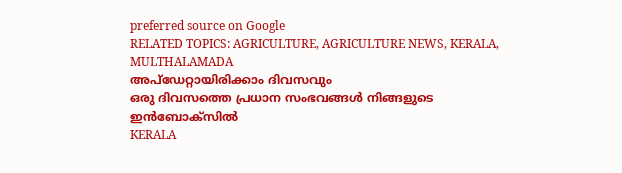preferred source on Google
RELATED TOPICS: AGRICULTURE, AGRICULTURE NEWS, KERALA, MULTHALAMADA
അപ്ഡേറ്റായിരിക്കാം ദിവസവും
ഒരു ദിവസത്തെ പ്രധാന സംഭവങ്ങൾ നിങ്ങളുടെ ഇൻബോക്സിൽ
KERALA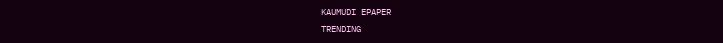KAUMUDI EPAPER
TRENDING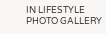IN LIFESTYLE
PHOTO GALLERY